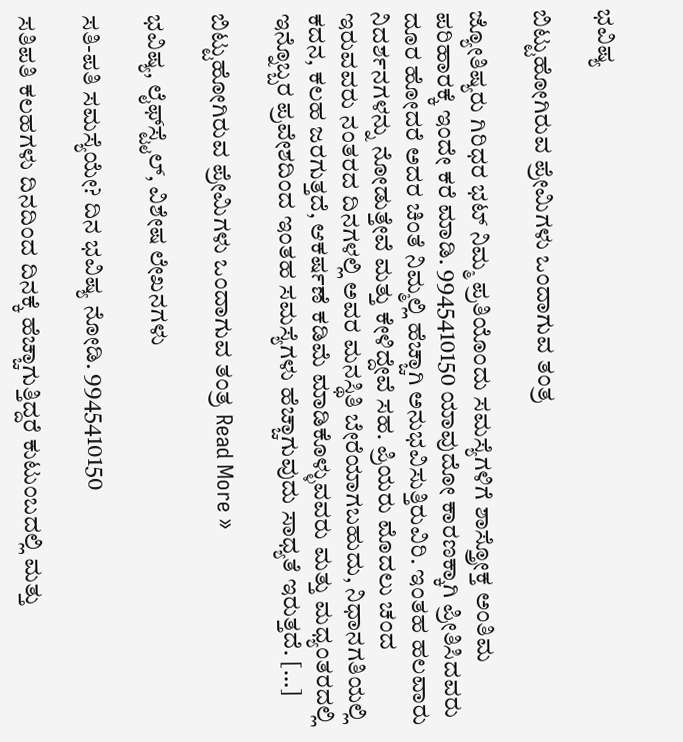ಭವಿಷ್ಯ

ಬಿಟ್ಟುಹೋಗಿರುವ ಪ್ರೇಮಿಗಳು ಒಂದಾಗುವ ತಂತ್ರ

ಜ್ಯೋತಿಷ್ಯರು ಗಿರಿಧರ ಭಟ್ ನಿಮ್ಮ ಪ್ರತಿಯೊಂದು ಸಮಸ್ಯೆಗಳಿಗೆ ಶಾಸ್ತ್ರೋಕ್ತ ಅಂತಿಮ ಪರಿಹಾರಕ್ಕೆ ಇಂದೇ ಕರೆ ಮಾಡಿ. 9945410150 ಯಾವುದೋ ಕಾರಣಕ್ಕಾಗಿ ಪ್ರೀತಿಸಿದವರು ದೂರ ಹೋದರೆ ಅದರ ಚಿಂತೆ ನಿಮ್ಮಲ್ಲಿ ಹೆಚ್ಚಾಗಿ ಅನುಭವಿಸುತ್ತಿರುವಿರಿ. ಇಂತಹ ಹಲವಾರು ನಿದರ್ಶನಗಳನ್ನು ನೋಡುತ್ತೇವೆ ಮತ್ತು ಕೇಳಿದ್ದೇವೆ ಸಹ. ಪ್ರಿಯರು ಮೊದಲು ಚಂದ ಇರುವವರು ನಂತರದ ದಿನಗಳಲ್ಲಿ ಅವರ ಮನಸ್ಥಿತಿ ಬೇರೆಯಾಗಬಹುದು, ನಿಧಾನಗತಿಯಲ್ಲಿ ಕದನ, ಕಲಹ ಜರಗುತ್ತದೆ, ಆಕರ್ಷಣೆ ಕಡಿಮೆ ಮಾಡಿಕೊಳ್ಳುವವರು ಮತ್ತು ಮಧ್ಯಂತರದಲ್ಲಿ ಇನ್ನೊಬ್ಬರ ಪ್ರವೇಶದಿಂದ ಇಂತಹ ಸಮಸ್ಯೆಗಳು ಹೆಚ್ಚಾಗುವುದು ಸಾಧ್ಯತೆ ಇರುತ್ತದೆ. […]

ಬಿಟ್ಟುಹೋಗಿರುವ ಪ್ರೇಮಿಗಳು ಒಂದಾಗುವ ತಂತ್ರ Read More »

ಭವಿಷ್ಯ, ಲೈಫ್‍ಸ್ಟೈಲ್, ವಿಶೇಷ ಲೇಖನಗಳು

ಸತಿ-ಪತಿ ಸಮಸ್ಯೆಯೇ? ದಿನ ಭವಿಷ್ಯ ನೋಡಿ. 9945410150

ಸತಿಪತಿ ಕಲಹಗಳು ದಿನದಿಂದ ದಿನಕ್ಕೆ ಹೆಚ್ಚಾಗುತ್ತಿದ್ದರೆ ಕುಟುಂಬದಲ್ಲಿ ಮತ್ತು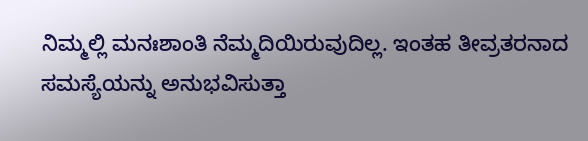ನಿಮ್ಮಲ್ಲಿ ಮನಃಶಾಂತಿ ನೆಮ್ಮದಿಯಿರುವುದಿಲ್ಲ. ಇಂತಹ ತೀವ್ರತರನಾದ ಸಮಸ್ಯೆಯನ್ನು ಅನುಭವಿಸುತ್ತಾ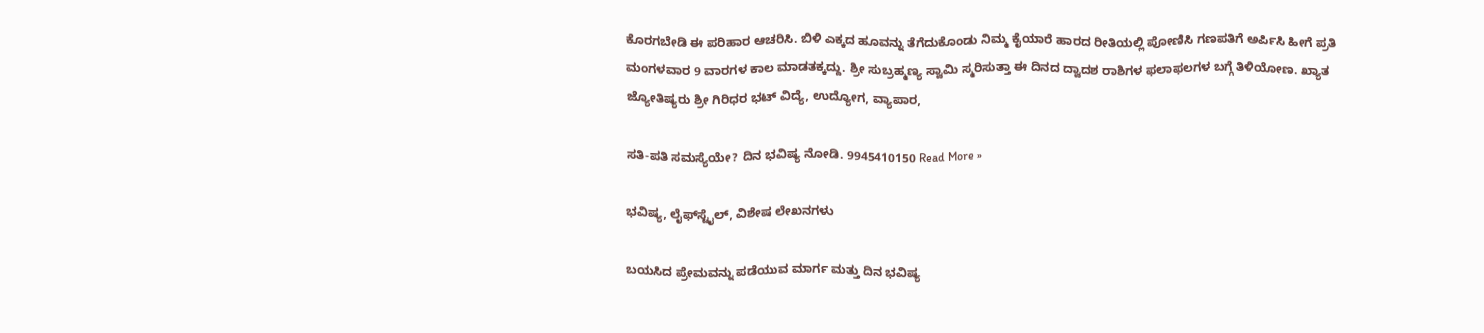ಕೊರಗಬೇಡಿ ಈ ಪರಿಹಾರ ಆಚರಿಸಿ. ಬಿಳಿ ಎಕ್ಕದ ಹೂವನ್ನು ತೆಗೆದುಕೊಂಡು ನಿಮ್ಮ ಕೈಯಾರೆ ಹಾರದ ರೀತಿಯಲ್ಲಿ ಪೋಣಿಸಿ ಗಣಪತಿಗೆ ಅರ್ಪಿಸಿ ಹೀಗೆ ಪ್ರತಿ ಮಂಗಳವಾರ 9 ವಾರಗಳ ಕಾಲ ಮಾಡತಕ್ಕದ್ದು. ಶ್ರೀ ಸುಬ್ರಹ್ಮಣ್ಯ ಸ್ವಾಮಿ ಸ್ಮರಿಸುತ್ತಾ ಈ ದಿನದ ದ್ವಾದಶ ರಾಶಿಗಳ ಫಲಾಫಲಗಳ ಬಗ್ಗೆ ತಿಳಿಯೋಣ. ಖ್ಯಾತ ಜ್ಯೋತಿಷ್ಯರು ಶ್ರೀ ಗಿರಿಧರ ಭಟ್ ವಿದ್ಯೆ, ಉದ್ಯೋಗ, ವ್ಯಾಪಾರ,

ಸತಿ-ಪತಿ ಸಮಸ್ಯೆಯೇ? ದಿನ ಭವಿಷ್ಯ ನೋಡಿ. 9945410150 Read More »

ಭವಿಷ್ಯ, ಲೈಫ್‍ಸ್ಟೈಲ್, ವಿಶೇಷ ಲೇಖನಗಳು

ಬಯಸಿದ ಪ್ರೇಮವನ್ನು ಪಡೆಯುವ ಮಾರ್ಗ ಮತ್ತು ದಿನ ಭವಿಷ್ಯ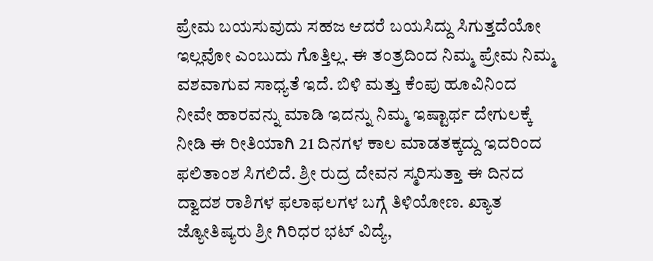ಪ್ರೇಮ ಬಯಸುವುದು ಸಹಜ ಆದರೆ ಬಯಸಿದ್ದು ಸಿಗುತ್ತದೆಯೋ ಇಲ್ಲವೋ ಎಂಬುದು ಗೊತ್ತಿಲ್ಲ. ಈ ತಂತ್ರದಿಂದ ನಿಮ್ಮ ಪ್ರೇಮ ನಿಮ್ಮ ವಶವಾಗುವ ಸಾಧ್ಯತೆ ಇದೆ. ಬಿಳಿ ಮತ್ತು ಕೆಂಪು ಹೂವಿನಿಂದ ನೀವೇ ಹಾರವನ್ನು ಮಾಡಿ ಇದನ್ನು ನಿಮ್ಮ ಇಷ್ಟಾರ್ಥ ದೇಗುಲಕ್ಕೆ ನೀಡಿ ಈ ರೀತಿಯಾಗಿ 21 ದಿನಗಳ ಕಾಲ ಮಾಡತಕ್ಕದ್ದು ಇದರಿಂದ ಫಲಿತಾಂಶ ಸಿಗಲಿದೆ. ಶ್ರೀ ರುದ್ರ ದೇವನ ಸ್ಮರಿಸುತ್ತಾ ಈ ದಿನದ ದ್ವಾದಶ ರಾಶಿಗಳ ಫಲಾಫಲಗಳ ಬಗ್ಗೆ ತಿಳಿಯೋಣ. ಖ್ಯಾತ ಜ್ಯೋತಿಷ್ಯರು ಶ್ರೀ ಗಿರಿಧರ ಭಟ್ ವಿದ್ಯೆ,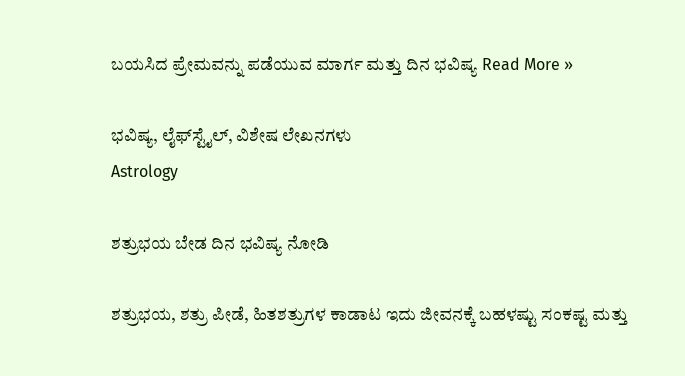ಬಯಸಿದ ಪ್ರೇಮವನ್ನು ಪಡೆಯುವ ಮಾರ್ಗ ಮತ್ತು ದಿನ ಭವಿಷ್ಯ Read More »

ಭವಿಷ್ಯ, ಲೈಫ್‍ಸ್ಟೈಲ್, ವಿಶೇಷ ಲೇಖನಗಳು
Astrology

ಶತ್ರುಭಯ ಬೇಡ ದಿನ ಭವಿಷ್ಯ ನೋಡಿ

ಶತ್ರುಭಯ, ಶತ್ರು ಪೀಡೆ, ಹಿತಶತ್ರುಗಳ ಕಾಡಾಟ ಇದು ಜೀವನಕ್ಕೆ ಬಹಳಷ್ಟು ಸಂಕಷ್ಟ ಮತ್ತು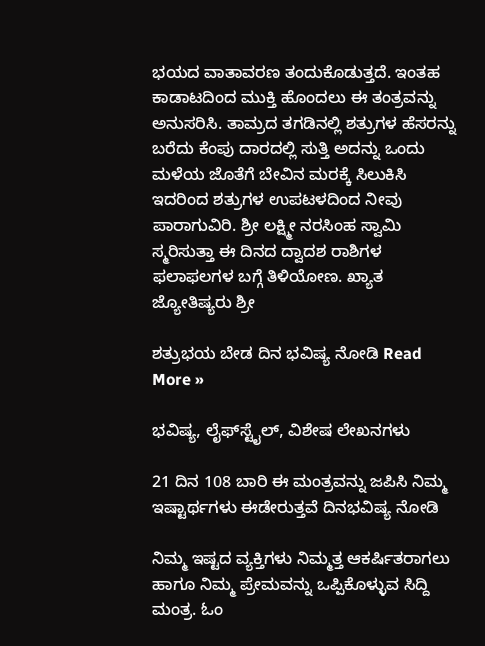ಭಯದ ವಾತಾವರಣ ತಂದುಕೊಡುತ್ತದೆ. ಇಂತಹ ಕಾಡಾಟದಿಂದ ಮುಕ್ತಿ ಹೊಂದಲು ಈ ತಂತ್ರವನ್ನು ಅನುಸರಿಸಿ. ತಾಮ್ರದ ತಗಡಿನಲ್ಲಿ ಶತ್ರುಗಳ ಹೆಸರನ್ನು ಬರೆದು ಕೆಂಪು ದಾರದಲ್ಲಿ ಸುತ್ತಿ ಅದನ್ನು ಒಂದು ಮಳೆಯ ಜೊತೆಗೆ ಬೇವಿನ ಮರಕ್ಕೆ ಸಿಲುಕಿಸಿ ಇದರಿಂದ ಶತ್ರುಗಳ ಉಪಟಳದಿಂದ ನೀವು ಪಾರಾಗುವಿರಿ. ಶ್ರೀ ಲಕ್ಷ್ಮೀ ನರಸಿಂಹ ಸ್ವಾಮಿ ಸ್ಮರಿಸುತ್ತಾ ಈ ದಿನದ ದ್ವಾದಶ ರಾಶಿಗಳ ಫಲಾಫಲಗಳ ಬಗ್ಗೆ ತಿಳಿಯೋಣ. ಖ್ಯಾತ ಜ್ಯೋತಿಷ್ಯರು ಶ್ರೀ

ಶತ್ರುಭಯ ಬೇಡ ದಿನ ಭವಿಷ್ಯ ನೋಡಿ Read More »

ಭವಿಷ್ಯ, ಲೈಫ್‍ಸ್ಟೈಲ್, ವಿಶೇಷ ಲೇಖನಗಳು

21 ದಿನ 108 ಬಾರಿ ಈ ಮಂತ್ರವನ್ನು ಜಪಿಸಿ ನಿಮ್ಮ ಇಷ್ಟಾರ್ಥಗಳು ಈಡೇರುತ್ತವೆ ದಿನಭವಿಷ್ಯ ನೋಡಿ

ನಿಮ್ಮ ಇಷ್ಟದ ವ್ಯಕ್ತಿಗಳು ನಿಮ್ಮತ್ತ ಆಕರ್ಷಿತರಾಗಲು ಹಾಗೂ ನಿಮ್ಮ ಪ್ರೇಮವನ್ನು ಒಪ್ಪಿಕೊಳ್ಳುವ ಸಿದ್ದಿ ಮಂತ್ರ. ಓಂ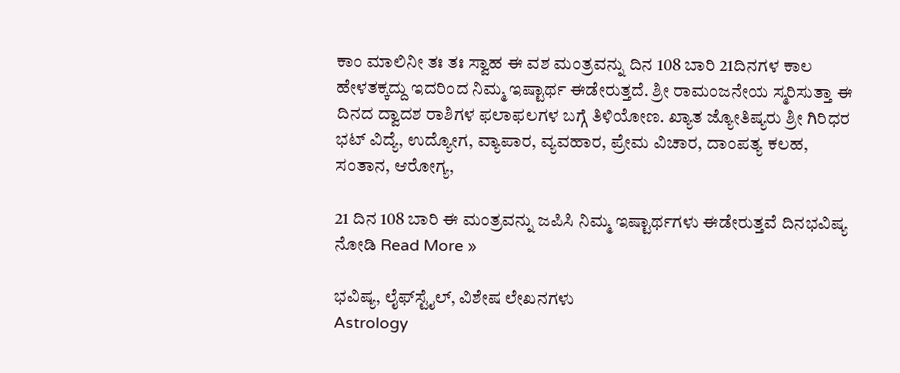ಕಾಂ ಮಾಲಿನೀ ತಃ ತಃ ಸ್ವಾಹ ಈ ವಶ ಮಂತ್ರವನ್ನು ದಿನ 108 ಬಾರಿ 21ದಿನಗಳ ಕಾಲ ಹೇಳತಕ್ಕದ್ದು ಇದರಿಂದ ನಿಮ್ಮ ಇಷ್ಟಾರ್ಥ ಈಡೇರುತ್ತದೆ. ಶ್ರೀ ರಾಮಂಜನೇಯ ಸ್ಮರಿಸುತ್ತಾ ಈ ದಿನದ ದ್ವಾದಶ ರಾಶಿಗಳ ಫಲಾಫಲಗಳ ಬಗ್ಗೆ ತಿಳಿಯೋಣ. ಖ್ಯಾತ ಜ್ಯೋತಿಷ್ಯರು ಶ್ರೀ ಗಿರಿಧರ ಭಟ್ ವಿದ್ಯೆ, ಉದ್ಯೋಗ, ವ್ಯಾಪಾರ, ವ್ಯವಹಾರ, ಪ್ರೇಮ ವಿಚಾರ, ದಾಂಪತ್ಯ ಕಲಹ, ಸಂತಾನ, ಆರೋಗ್ಯ,

21 ದಿನ 108 ಬಾರಿ ಈ ಮಂತ್ರವನ್ನು ಜಪಿಸಿ ನಿಮ್ಮ ಇಷ್ಟಾರ್ಥಗಳು ಈಡೇರುತ್ತವೆ ದಿನಭವಿಷ್ಯ ನೋಡಿ Read More »

ಭವಿಷ್ಯ, ಲೈಫ್‍ಸ್ಟೈಲ್, ವಿಶೇಷ ಲೇಖನಗಳು
Astrology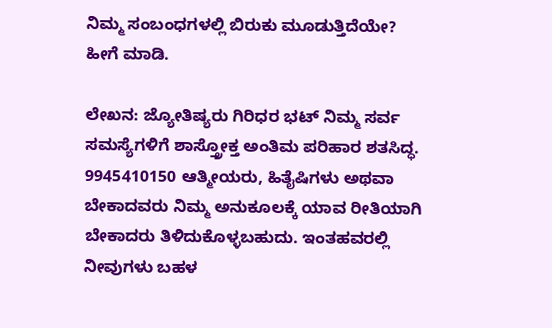ನಿಮ್ಮ ಸಂಬಂಧಗಳಲ್ಲಿ ಬಿರುಕು ಮೂಡುತ್ತಿದೆಯೇ? ಹೀಗೆ ಮಾಡಿ.

ಲೇಖನ: ಜ್ಯೋತಿಷ್ಯರು ಗಿರಿಧರ ಭಟ್ ನಿಮ್ಮ ಸರ್ವ ಸಮಸ್ಯೆಗಳಿಗೆ ಶಾಸ್ತ್ರೋಕ್ತ ಅಂತಿಮ ಪರಿಹಾರ ಶತಸಿದ್ಧ. 9945410150 ಆತ್ಮೀಯರು, ಹಿತೈಷಿಗಳು ಅಥವಾ ಬೇಕಾದವರು ನಿಮ್ಮ ಅನುಕೂಲಕ್ಕೆ ಯಾವ ರೀತಿಯಾಗಿ ಬೇಕಾದರು ತಿಳಿದುಕೊಳ್ಳಬಹುದು. ಇಂತಹವರಲ್ಲಿ ನೀವುಗಳು ಬಹಳ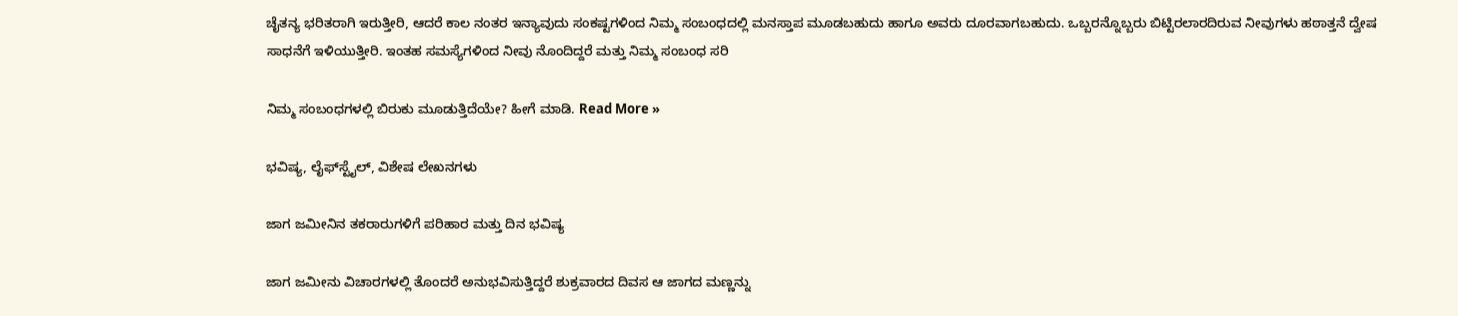ಚೈತನ್ಯ ಭರಿತರಾಗಿ ಇರುತ್ತೀರಿ, ಆದರೆ ಕಾಲ ನಂತರ ಇನ್ಯಾವುದು ಸಂಕಷ್ಟಗಳಿಂದ ನಿಮ್ಮ ಸಂಬಂಧದಲ್ಲಿ ಮನಸ್ತಾಪ ಮೂಡಬಹುದು ಹಾಗೂ ಅವರು ದೂರವಾಗಬಹುದು. ಒಬ್ಬರನ್ನೊಬ್ಬರು ಬಿಟ್ಟಿರಲಾರದಿರುವ ನೀವುಗಳು ಹಠಾತ್ತನೆ ದ್ವೇಷ ಸಾಧನೆಗೆ ಇಳಿಯುತ್ತೀರಿ. ಇಂತಹ ಸಮಸ್ಯೆಗಳಿಂದ ನೀವು ನೊಂದಿದ್ದರೆ ಮತ್ತು ನಿಮ್ಮ ಸಂಬಂಧ ಸರಿ

ನಿಮ್ಮ ಸಂಬಂಧಗಳಲ್ಲಿ ಬಿರುಕು ಮೂಡುತ್ತಿದೆಯೇ? ಹೀಗೆ ಮಾಡಿ. Read More »

ಭವಿಷ್ಯ, ಲೈಫ್‍ಸ್ಟೈಲ್, ವಿಶೇಷ ಲೇಖನಗಳು

ಜಾಗ ಜಮೀನಿನ ತಕರಾರುಗಳಿಗೆ ಪರಿಹಾರ ಮತ್ತು ದಿನ ಭವಿಷ್ಯ

ಜಾಗ ಜಮೀನು ವಿಚಾರಗಳಲ್ಲಿ ತೊಂದರೆ ಅನುಭವಿಸುತ್ತಿದ್ದರೆ ಶುಕ್ರವಾರದ ದಿವಸ ಆ ಜಾಗದ ಮಣ್ಣನ್ನು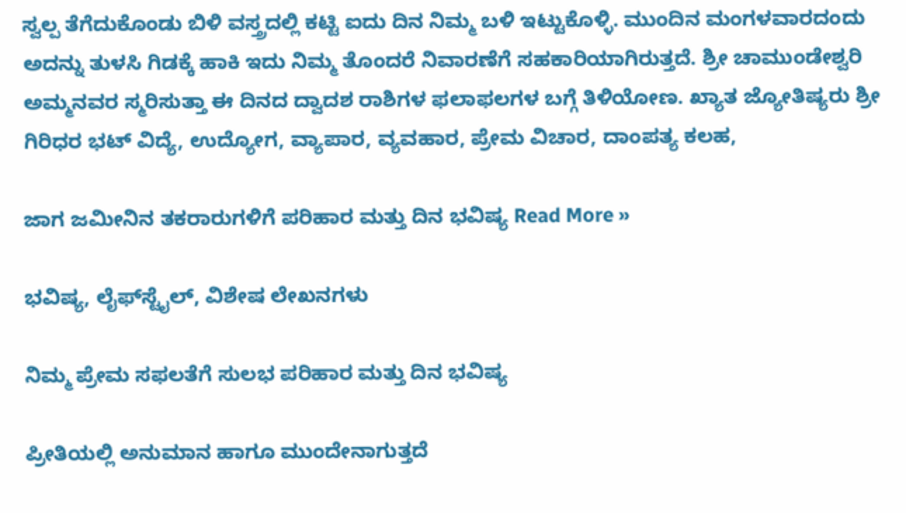ಸ್ವಲ್ಪ ತೆಗೆದುಕೊಂಡು ಬಿಳಿ ವಸ್ತ್ರದಲ್ಲಿ ಕಟ್ಟಿ ಐದು ದಿನ ನಿಮ್ಮ ಬಳಿ ಇಟ್ಟುಕೊಳ್ಳಿ. ಮುಂದಿನ ಮಂಗಳವಾರದಂದು ಅದನ್ನು ತುಳಸಿ ಗಿಡಕ್ಕೆ ಹಾಕಿ ಇದು ನಿಮ್ಮ ತೊಂದರೆ ನಿವಾರಣೆಗೆ ಸಹಕಾರಿಯಾಗಿರುತ್ತದೆ. ಶ್ರೀ ಚಾಮುಂಡೇಶ್ವರಿ ಅಮ್ಮನವರ ಸ್ಮರಿಸುತ್ತಾ ಈ ದಿನದ ದ್ವಾದಶ ರಾಶಿಗಳ ಫಲಾಫಲಗಳ ಬಗ್ಗೆ ತಿಳಿಯೋಣ. ಖ್ಯಾತ ಜ್ಯೋತಿಷ್ಯರು ಶ್ರೀ ಗಿರಿಧರ ಭಟ್ ವಿದ್ಯೆ, ಉದ್ಯೋಗ, ವ್ಯಾಪಾರ, ವ್ಯವಹಾರ, ಪ್ರೇಮ ವಿಚಾರ, ದಾಂಪತ್ಯ ಕಲಹ,

ಜಾಗ ಜಮೀನಿನ ತಕರಾರುಗಳಿಗೆ ಪರಿಹಾರ ಮತ್ತು ದಿನ ಭವಿಷ್ಯ Read More »

ಭವಿಷ್ಯ, ಲೈಫ್‍ಸ್ಟೈಲ್, ವಿಶೇಷ ಲೇಖನಗಳು

ನಿಮ್ಮ ಪ್ರೇಮ ಸಫಲತೆಗೆ ಸುಲಭ ಪರಿಹಾರ ಮತ್ತು ದಿನ ಭವಿಷ್ಯ

ಪ್ರೀತಿಯಲ್ಲಿ ಅನುಮಾನ ಹಾಗೂ ಮುಂದೇನಾಗುತ್ತದೆ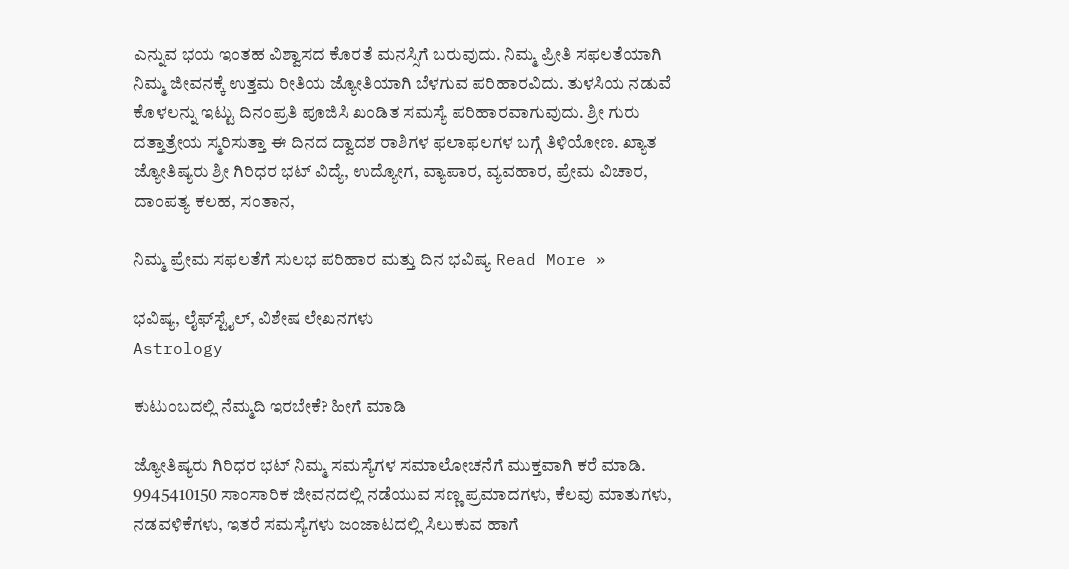ಎನ್ನುವ ಭಯ ಇಂತಹ ವಿಶ್ವಾಸದ ಕೊರತೆ ಮನಸ್ಸಿಗೆ ಬರುವುದು. ನಿಮ್ಮ ಪ್ರೀತಿ ಸಫಲತೆಯಾಗಿ ನಿಮ್ಮ ಜೀವನಕ್ಕೆ ಉತ್ತಮ ರೀತಿಯ ಜ್ಯೋತಿಯಾಗಿ ಬೆಳಗುವ ಪರಿಹಾರವಿದು. ತುಳಸಿಯ ನಡುವೆ ಕೊಳಲನ್ನು ಇಟ್ಟು ದಿನಂಪ್ರತಿ ಪೂಜಿಸಿ ಖಂಡಿತ ಸಮಸ್ಯೆ ಪರಿಹಾರವಾಗುವುದು. ಶ್ರೀ ಗುರು ದತ್ತಾತ್ರೇಯ ಸ್ಮರಿಸುತ್ತಾ ಈ ದಿನದ ದ್ವಾದಶ ರಾಶಿಗಳ ಫಲಾಫಲಗಳ ಬಗ್ಗೆ ತಿಳಿಯೋಣ. ಖ್ಯಾತ ಜ್ಯೋತಿಷ್ಯರು ಶ್ರೀ ಗಿರಿಧರ ಭಟ್ ವಿದ್ಯೆ, ಉದ್ಯೋಗ, ವ್ಯಾಪಾರ, ವ್ಯವಹಾರ, ಪ್ರೇಮ ವಿಚಾರ, ದಾಂಪತ್ಯ ಕಲಹ, ಸಂತಾನ,

ನಿಮ್ಮ ಪ್ರೇಮ ಸಫಲತೆಗೆ ಸುಲಭ ಪರಿಹಾರ ಮತ್ತು ದಿನ ಭವಿಷ್ಯ Read More »

ಭವಿಷ್ಯ, ಲೈಫ್‍ಸ್ಟೈಲ್, ವಿಶೇಷ ಲೇಖನಗಳು
Astrology

ಕುಟುಂಬದಲ್ಲಿ ನೆಮ್ಮದಿ ಇರಬೇಕೆ? ಹೀಗೆ ಮಾಡಿ

ಜ್ಯೋತಿಷ್ಯರು ಗಿರಿಧರ ಭಟ್ ನಿಮ್ಮ ಸಮಸ್ಯೆಗಳ ಸಮಾಲೋಚನೆಗೆ ಮುಕ್ತವಾಗಿ ಕರೆ ಮಾಡಿ. 9945410150 ಸಾಂಸಾರಿಕ ಜೀವನದಲ್ಲಿ ನಡೆಯುವ ಸಣ್ಣ ಪ್ರಮಾದಗಳು, ಕೆಲವು ಮಾತುಗಳು, ನಡವಳಿಕೆಗಳು, ಇತರೆ ಸಮಸ್ಯೆಗಳು ಜಂಜಾಟದಲ್ಲಿ ಸಿಲುಕುವ ಹಾಗೆ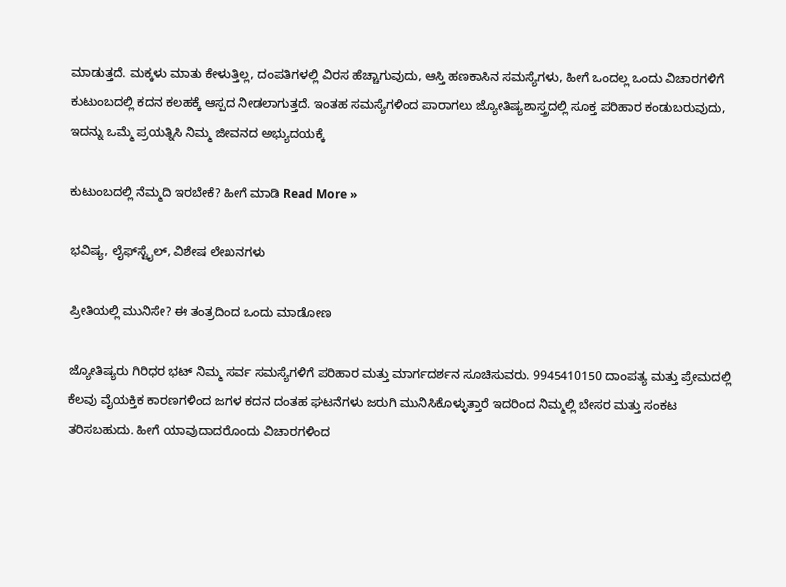ಮಾಡುತ್ತದೆ. ಮಕ್ಕಳು ಮಾತು ಕೇಳುತ್ತಿಲ್ಲ, ದಂಪತಿಗಳಲ್ಲಿ ವಿರಸ ಹೆಚ್ಚಾಗುವುದು, ಆಸ್ತಿ ಹಣಕಾಸಿನ ಸಮಸ್ಯೆಗಳು, ಹೀಗೆ ಒಂದಲ್ಲ ಒಂದು ವಿಚಾರಗಳಿಗೆ ಕುಟುಂಬದಲ್ಲಿ ಕದನ ಕಲಹಕ್ಕೆ ಆಸ್ಪದ ನೀಡಲಾಗುತ್ತದೆ. ಇಂತಹ ಸಮಸ್ಯೆಗಳಿಂದ ಪಾರಾಗಲು ಜ್ಯೋತಿಷ್ಯಶಾಸ್ತ್ರದಲ್ಲಿ ಸೂಕ್ತ ಪರಿಹಾರ ಕಂಡುಬರುವುದು, ಇದನ್ನು ಒಮ್ಮೆ ಪ್ರಯತ್ನಿಸಿ ನಿಮ್ಮ ಜೀವನದ ಅಭ್ಯುದಯಕ್ಕೆ

ಕುಟುಂಬದಲ್ಲಿ ನೆಮ್ಮದಿ ಇರಬೇಕೆ? ಹೀಗೆ ಮಾಡಿ Read More »

ಭವಿಷ್ಯ, ಲೈಫ್‍ಸ್ಟೈಲ್, ವಿಶೇಷ ಲೇಖನಗಳು

ಪ್ರೀತಿಯಲ್ಲಿ ಮುನಿಸೇ? ಈ ತಂತ್ರದಿಂದ ಒಂದು ಮಾಡೋಣ

ಜ್ಯೋತಿಷ್ಯರು ಗಿರಿಧರ ಭಟ್ ನಿಮ್ಮ ಸರ್ವ ಸಮಸ್ಯೆಗಳಿಗೆ ಪರಿಹಾರ ಮತ್ತು ಮಾರ್ಗದರ್ಶನ ಸೂಚಿಸುವರು. 9945410150 ದಾಂಪತ್ಯ ಮತ್ತು ಪ್ರೇಮದಲ್ಲಿ ಕೆಲವು ವೈಯಕ್ತಿಕ ಕಾರಣಗಳಿಂದ ಜಗಳ ಕದನ ದಂತಹ ಘಟನೆಗಳು ಜರುಗಿ ಮುನಿಸಿಕೊಳ್ಳುತ್ತಾರೆ ಇದರಿಂದ ನಿಮ್ಮಲ್ಲಿ ಬೇಸರ ಮತ್ತು ಸಂಕಟ ತರಿಸಬಹುದು. ಹೀಗೆ ಯಾವುದಾದರೊಂದು ವಿಚಾರಗಳಿಂದ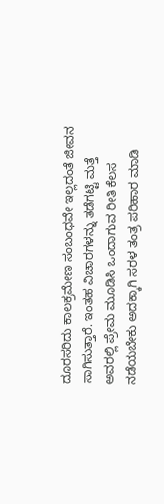ದೂರಸರಿದು ಕಾಲಕ್ರಮೇಣ ಸಂಬಂಧವೇ ಇಲ್ಲದಂತೆ ಜೀವನ ಸಾಗಿಸುತ್ತಾರೆ. ಇಂತಹ ವಿಚಾರಗಳನ್ನು ತಡೆಗಟ್ಟಿ ಮತ್ತೆ ಅವರಲ್ಲಿ ಪ್ರೇಮ ಮೂಡಿಸಿ ಒಂದಾಗುವ ರೀತಿ ಕೆಲಸ ನಡೆಯಬೇಕು ಅದಕ್ಕಾಗಿ ಸರಳ ತಂತ್ರ ಪರಿಹಾರ ಮಾಡಿ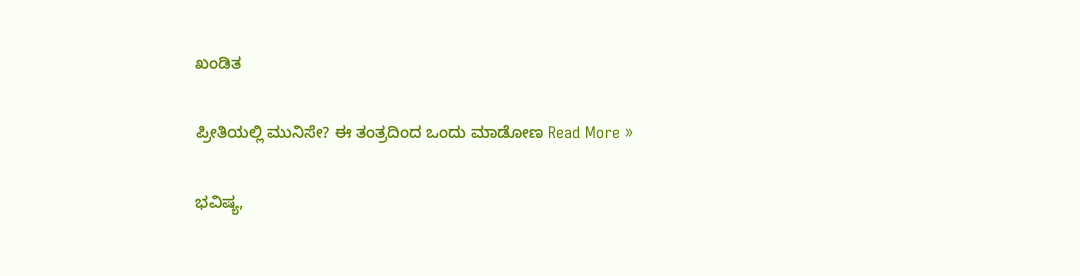ಖಂಡಿತ

ಪ್ರೀತಿಯಲ್ಲಿ ಮುನಿಸೇ? ಈ ತಂತ್ರದಿಂದ ಒಂದು ಮಾಡೋಣ Read More »

ಭವಿಷ್ಯ,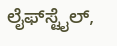ಲೈಫ್‍ಸ್ಟೈಲ್,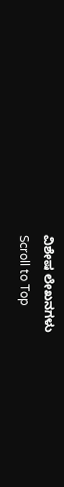ವಿಶೇಷ ಲೇಖನಗಳು
Scroll to Top